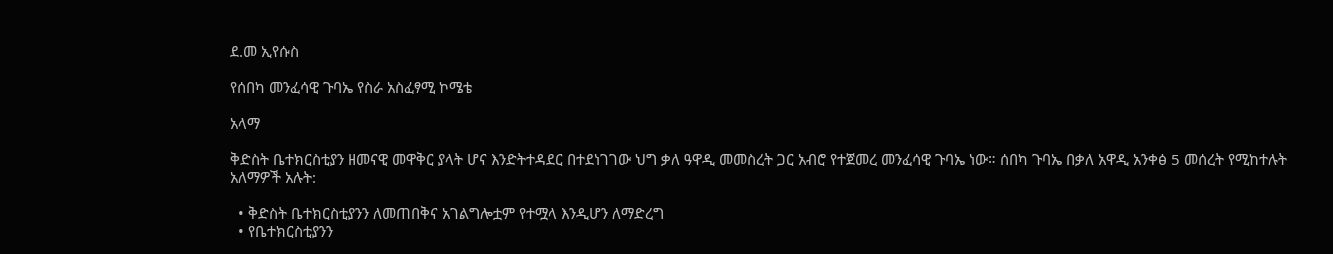ደ.መ ኢየሱስ

የሰበካ መንፈሳዊ ጉባኤ የስራ አስፈፃሚ ኮሜቴ

አላማ

ቅድስት ቤተክርስቲያን ዘመናዊ መዋቅር ያላት ሆና እንድትተዳደር በተደነገገው ህግ ቃለ ዓዋዲ መመስረት ጋር አብሮ የተጀመረ መንፈሳዊ ጉባኤ ነው። ሰበካ ጉባኤ በቃለ አዋዲ አንቀፅ 5 መሰረት የሚከተሉት አለማዎች አሉት:

  • ቅድስት ቤተክርስቲያንን ለመጠበቅና አገልግሎቷም የተሟላ እንዲሆን ለማድረግ
  • የቤተክርስቲያንን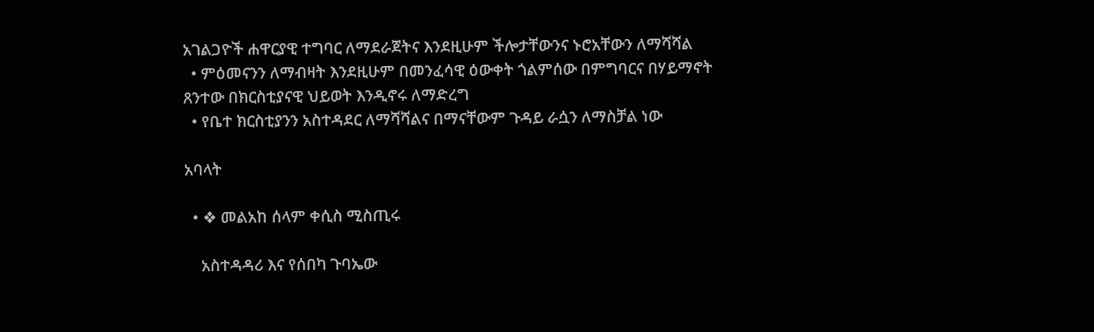አገልጋዮች ሐዋርያዊ ተግባር ለማደራጀትና እንደዚሁም ችሎታቸውንና ኑሮአቸውን ለማሻሻል
  • ምዕመናንን ለማብዛት እንደዚሁም በመንፈሳዊ ዕውቀት ጎልምሰው በምግባርና በሃይማኖት ጸንተው በክርስቲያናዊ ህይወት እንዲኖሩ ለማድረግ
  • የቤተ ክርስቲያንን አስተዳደር ለማሻሻልና በማናቸውም ጉዳይ ራሷን ለማስቻል ነው

አባላት

  • ❖ መልአከ ሰላም ቀሲስ ሚስጢሩ

    አስተዳዳሪ እና የሰበካ ጉባኤው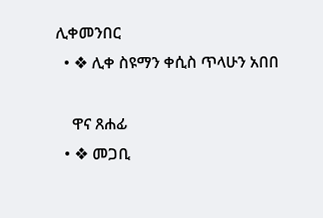ሊቀመንበር
  • ❖ ሊቀ ስዩማን ቀሲስ ጥላሁን አበበ

    ዋና ጸሐፊ
  • ❖ መጋቢ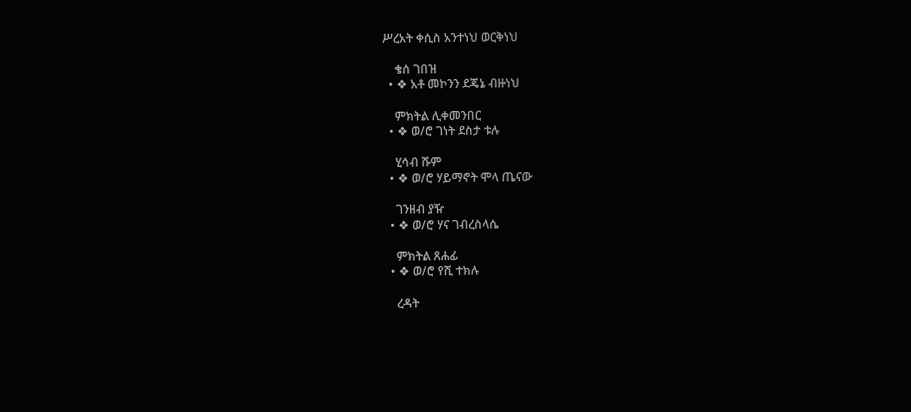ሥረአት ቀሲስ አንተነህ ወርቅነህ

    ቄሰ ገበዝ
  • ❖ አቶ መኮንን ደጄኔ ብዙነህ

    ምክትል ሊቀመንበር
  • ❖ ወ/ሮ ገነት ደስታ ቱሉ

    ሂሳብ ሹም
  • ❖ ወ/ሮ ሃይማኖት ሞላ ጤናው

    ገንዘብ ያዥ
  • ❖ ወ/ሮ ሃና ገብረስላሴ

    ምክትል ጸሐፊ
  • ❖ ወ/ሮ የሺ ተክሉ

    ረዳት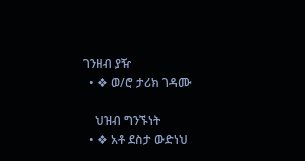ገንዘብ ያዥ
  • ❖ ወ/ሮ ታሪክ ገዳሙ

    ህዝብ ግንኙነት
  • ❖ አቶ ደስታ ውድነህ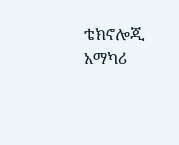ቴክኖሎጂ አማካሪ